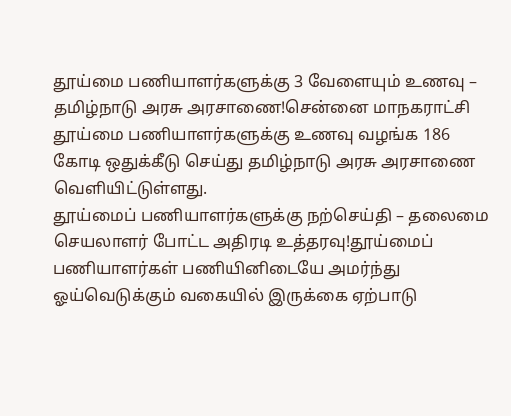தூய்மை பணியாளர்களுக்கு 3 வேளையும் உணவு – தமிழ்நாடு அரசு அரசாணை!சென்னை மாநகராட்சி தூய்மை பணியாளர்களுக்கு உணவு வழங்க 186 கோடி ஒதுக்கீடு செய்து தமிழ்நாடு அரசு அரசாணை வெளியிட்டுள்ளது.
தூய்மைப் பணியாளர்களுக்கு நற்செய்தி – தலைமை செயலாளர் போட்ட அதிரடி உத்தரவு!தூய்மைப் பணியாளர்கள் பணியினிடையே அமர்ந்து ஓய்வெடுக்கும் வகையில் இருக்கை ஏற்பாடு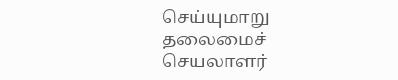செய்யுமாறு தலைமைச் செயலாளர்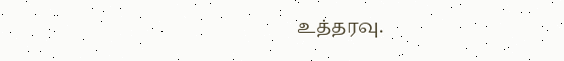உத்தரவு.